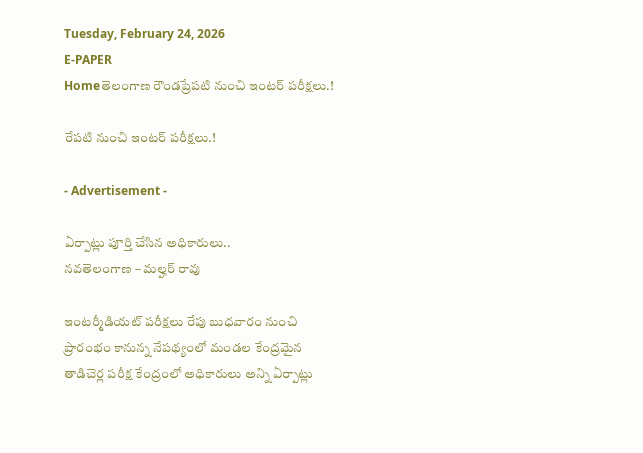Tuesday, February 24, 2026
E-PAPER
Homeతెలంగాణ రౌండప్రేపటి నుంచి ఇంటర్ పరీక్షలు.!

రేపటి నుంచి ఇంటర్ పరీక్షలు.!

- Advertisement -

ఏర్పాట్లు పూర్తి చేసిన అధికారులు..
నవతెలంగాణ – మల్హర్ రావు

ఇంటర్మీడియట్ పరీక్షలు రేపు బుధవారం నుంచి ప్రారంభం కానున్న నేపథ్యంలో మండల కేంద్రమైన తాడిచెర్ల పరీక్ష కేంద్రంలో అధికారులు అన్ని ఏర్పాట్లు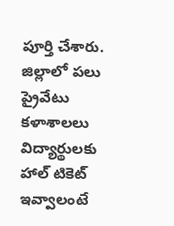పూర్తి చేశారు. జిల్లాలో పలు ప్రైవేటు కళాశాలలు విద్యార్థులకు హాల్ టికెట్ ఇవ్వాలంటే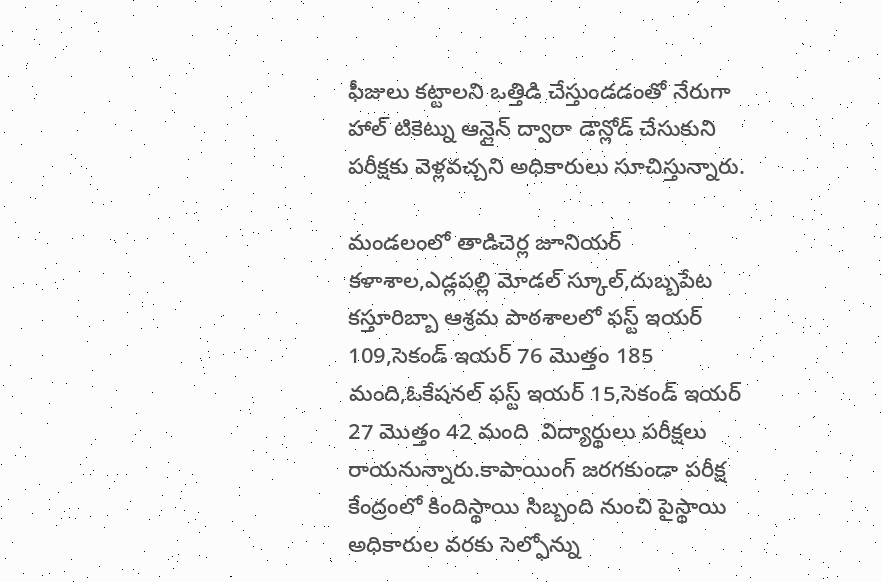ఫీజులు కట్టాలని ఒత్తిడి చేస్తుండడంతో నేరుగా హాల్ టికెట్ను ఆన్లైన్ ద్వారా డౌన్లోడ్ చేసుకుని పరీక్షకు వెళ్లవచ్చని అధికారులు సూచిస్తున్నారు.

మండలంలో తాడిచెర్ల జూనియర్ కళాశాల,ఎడ్లపల్లి మోడల్ స్కూల్,దుబ్బపేట కస్తూరిబ్బా ఆశ్రమ పాఠశాలలో ఫస్ట్ ఇయర్ 109,సెకండ్ ఇయర్ 76 మొత్తం 185 మంది,ఓకేషనల్ ఫస్ట్ ఇయర్ 15,సెకండ్ ఇయర్ 27 మొత్తం 42 మంది  విద్యార్థులు పరీక్షలు రాయనున్నారు.కాపాయింగ్ జరగకుండా పరీక్ష కేంద్రంలో కిందిస్థాయి సిబ్బంది నుంచి పైస్థాయి అధికారుల వరకు సెల్ఫోన్ను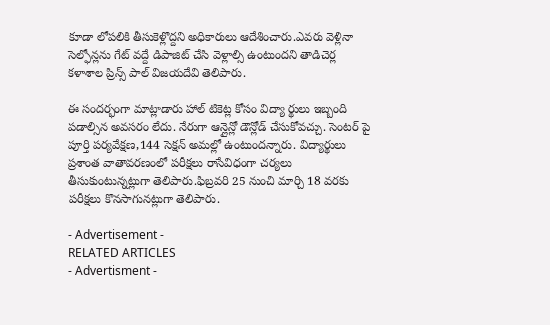కూడా లోపలికి తీసుకెళ్లొద్దని అధికారులు ఆదేశించారు.ఎవరు వెళ్లినా సెల్ఫోన్లను గేట్ వద్దే డిపాజిట్ చేసి వెళ్లాల్సి ఉంటుందని తాడిచెర్ల కళాశాల ప్రిన్స్ పాల్ విజయదేవి తెలిపారు.

ఈ సందర్భంగా మాట్లాడారు హాల్ టికెట్ల కోసం విద్యా ర్థులు ఇబ్బంది పడాల్సిన అవసరం లేదు. నేరుగా ఆన్లైన్లో డౌన్లోడ్ చేసుకోవచ్చు. సెంటర్ పై పూర్తి పర్యవేక్షణ,144 సెక్షన్ అమల్లో ఉంటుందన్నారు. విద్యార్థులు ప్రశాంత వాతావరణంలో పరీక్షలు రాసేవిధంగా చర్యలు తీసుకుంటున్నట్లుగా తెలిపారు.ఫిబ్రవరి 25 నుంచి మార్చి 18 వరకు పరీక్షలు కొనసాగునట్లుగా తెలిపారు.

- Advertisement -
RELATED ARTICLES
- Advertisment -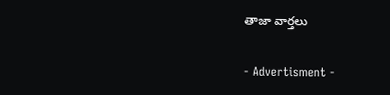తాజా వార్తలు

- Advertisment -